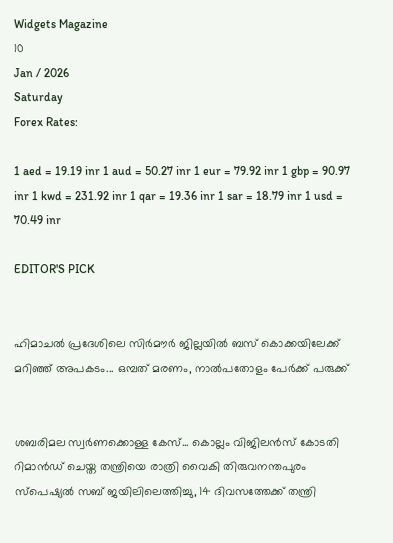Widgets Magazine
10
Jan / 2026
Saturday
Forex Rates:

1 aed = 19.19 inr 1 aud = 50.27 inr 1 eur = 79.92 inr 1 gbp = 90.97 inr 1 kwd = 231.92 inr 1 qar = 19.36 inr 1 sar = 18.79 inr 1 usd = 70.49 inr

EDITOR'S PICK


ഹിമാചൽ പ്രദേശിലെ സിർമൗർ ജില്ലയിൽ ബസ് കൊക്കയിലേക്ക് മറിഞ്ഞ് അപകടം... ഒമ്പത് മരണം, നാൽപതോളം പേർക്ക് പരുക്ക്


ശബരിമല സ്വര്‍ണക്കൊള്ള കേസ്... കൊല്ലം വിജിലന്‍സ് കോടതി റിമാന്‍ഡ് ചെയ്ത തന്ത്രിയെ രാത്രി വൈകി തിരുവനന്തപുരം സ്പെഷ്യൽ സബ് ജയിലിലെത്തിച്ചു, 14 ദിവസത്തേക്ക് തന്ത്രി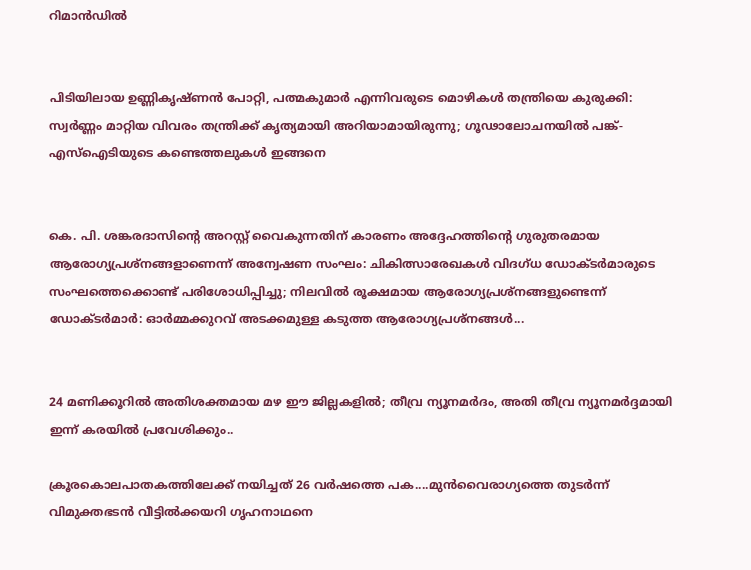റിമാന്‍ഡിൽ


പിടിയിലായ ഉണ്ണികൃഷ്ണൻ പോറ്റി, പത്മകുമാർ എന്നിവരുടെ മൊഴികൾ തന്ത്രിയെ കുരുക്കി: സ്വർണ്ണം മാറ്റിയ വിവരം തന്ത്രിക്ക് കൃത്യമായി അറിയാമായിരുന്നു; ഗൂഢാലോചനയിൽ പങ്ക്- എസ്ഐടിയുടെ കണ്ടെത്തലുകൾ ഇങ്ങനെ


കെ. പി. ശങ്കരദാസിന്റെ അറസ്റ്റ് വൈകുന്നതിന് കാരണം അദ്ദേഹത്തിന്റെ ഗുരുതരമായ ആരോഗ്യപ്രശ്നങ്ങളാണെന്ന് അന്വേഷണ സംഘം: ചികിത്സാരേഖകൾ വിദഗ്ധ ഡോക്ടർമാരുടെ സംഘത്തെക്കൊണ്ട് പരിശോധിപ്പിച്ചു; നിലവിൽ രൂക്ഷമായ ആരോഗ്യപ്രശ്നങ്ങളുണ്ടെന്ന് ഡോക്ടർമാർ: ഓർമ്മക്കുറവ് അടക്കമുള്ള കടുത്ത ആരോഗ്യപ്രശ്നങ്ങൾ...


24 മണിക്കൂറിൽ അതിശക്തമായ മഴ ഈ ജില്ലകളിൽ; തീവ്ര ന്യൂനമർദം, അതി തീവ്ര ന്യൂനമർദ്ദമായി ഇന്ന് കരയിൽ പ്രവേശിക്കും..

ക്രൂരകൊലപാതകത്തിലേക്ക് നയിച്ചത് 26 വര്‍ഷത്തെ പക....മുന്‍വൈരാഗ്യത്തെ തുടര്‍ന്ന് വിമുക്തഭടന്‍ വീട്ടില്‍ക്കയറി ഗൃഹനാഥനെ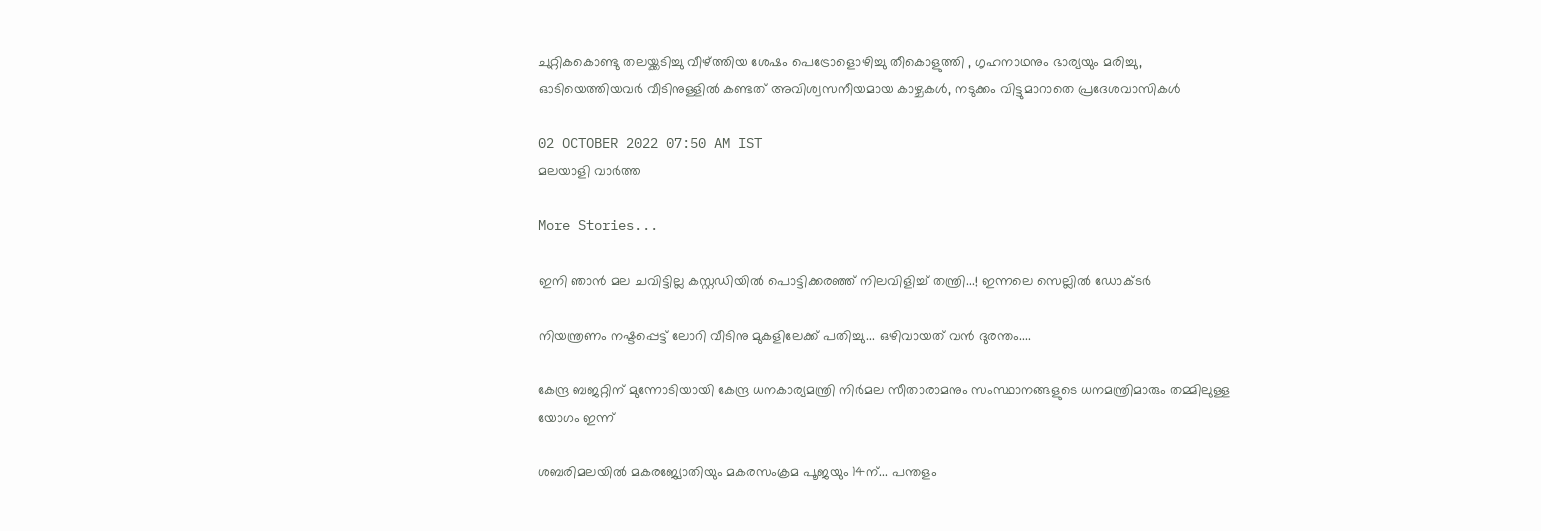ചുറ്റികകൊണ്ടു തലയ്ക്കടിച്ചു വീഴ്ത്തിയ ശേഷം പെട്രോളൊഴിച്ചു തീകൊളുത്തി , ഗൃഹനാഥനും ഭാര്യയും മരിച്ചു, ഓടിയെത്തിയവര്‍ വീടിനുള്ളില്‍ കണ്ടത് അവിശ്വസനീയമായ കാഴ്ചകള്‍, നടുക്കം വിട്ടുമാറാതെ പ്രദേശവാസികള്‍

02 OCTOBER 2022 07:50 AM IST
മലയാളി വാര്‍ത്ത

More Stories...

ഇനി ഞാൻ മല ചവിട്ടില്ല കസ്റ്റഡിയിൽ പൊട്ടിക്കരഞ്ഞ് നിലവിളിച്ച് തന്ത്രി...! ഇന്നലെ സെല്ലിൽ ഡോക്ടർ

നിയന്ത്രണം നഷ്ടപ്പെട്ട് ലോറി വീടിനു മുകളിലേക്ക് പതിച്ചു... ഒഴിവായത് വൻ ദുരന്തം....

കേന്ദ്ര ബജറ്റിന് മുന്നോടിയായി കേന്ദ്ര ധനകാര്യമന്ത്രി നിർമല സീതാരാമനും സംസ്ഥാനങ്ങളുടെ ധനമന്ത്രിമാരും തമ്മിലുള്ള യോഗം ഇന്ന്

ശബരിമലയില്‍ മകരജ്യോതിയും മകരസംക്രമ പൂജയും 14ന്... പന്തളം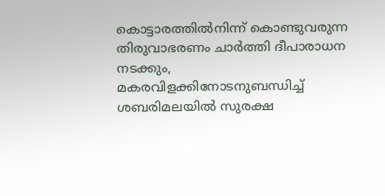കൊട്ടാരത്തില്‍നിന്ന് കൊണ്ടുവരുന്ന തിരുവാഭരണം ചാര്‍ത്തി ദീപാരാധന നടക്കും, മകരവിളക്കിനോടനുബന്ധിച്ച് ശബരിമലയില്‍ സുരക്ഷ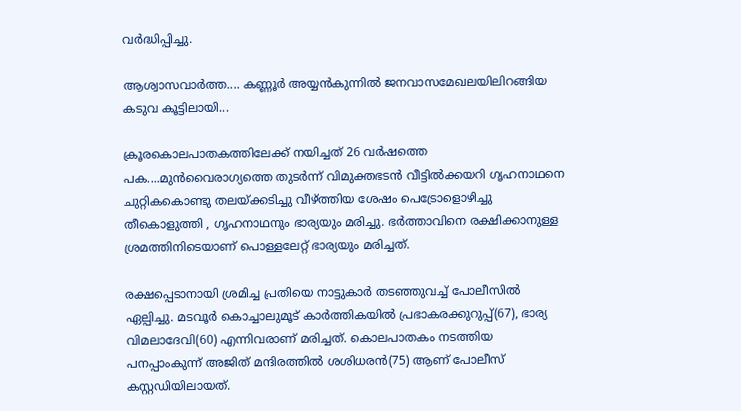വര്‍ദ്ധിപ്പിച്ചു.

ആശ്വാസവാർത്ത.... കണ്ണൂർ അയ്യന്‍കുന്നില്‍ ജനവാസമേഖലയിലിറങ്ങിയ കടുവ കൂട്ടിലായി...

ക്രൂരകൊലപാതകത്തിലേക്ക് നയിച്ചത് 26 വര്‍ഷത്തെ പക....മുന്‍വൈരാഗ്യത്തെ തുടര്‍ന്ന് വിമുക്തഭടന്‍ വീട്ടില്‍ക്കയറി ഗൃഹനാഥനെ ചുറ്റികകൊണ്ടു തലയ്ക്കടിച്ചു വീഴ്ത്തിയ ശേഷം പെട്രോളൊഴിച്ചു തീകൊളുത്തി , ഗൃഹനാഥനും ഭാര്യയും മരിച്ചു. ഭര്‍ത്താവിനെ രക്ഷിക്കാനുള്ള ശ്രമത്തിനിടെയാണ് പൊള്ളലേറ്റ് ഭാര്യയും മരിച്ചത്.

രക്ഷപ്പെടാനായി ശ്രമിച്ച പ്രതിയെ നാട്ടുകാര്‍ തടഞ്ഞുവച്ച് പോലീസില്‍ ഏല്പിച്ചു. മടവൂര്‍ കൊച്ചാലുമൂട് കാര്‍ത്തികയില്‍ പ്രഭാകരക്കുറുപ്പ്(67), ഭാര്യ വിമലാദേവി(60) എന്നിവരാണ് മരിച്ചത്. കൊലപാതകം നടത്തിയ പനപ്പാംകുന്ന് അജിത് മന്ദിരത്തില്‍ ശശിധരന്‍(75) ആണ് പോലീസ് കസ്റ്റഡിയിലായത്.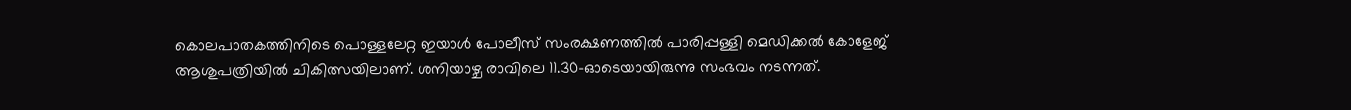കൊലപാതകത്തിനിടെ പൊള്ളലേറ്റ ഇയാള്‍ പോലീസ് സംരക്ഷണത്തില്‍ പാരിപ്പള്ളി മെഡിക്കല്‍ കോളേജ് ആശുപത്രിയില്‍ ചികിത്സയിലാണ്. ശനിയാഴ്ച രാവിലെ 11.30-ഓടെയായിരുന്നു സംഭവം നടന്നത്.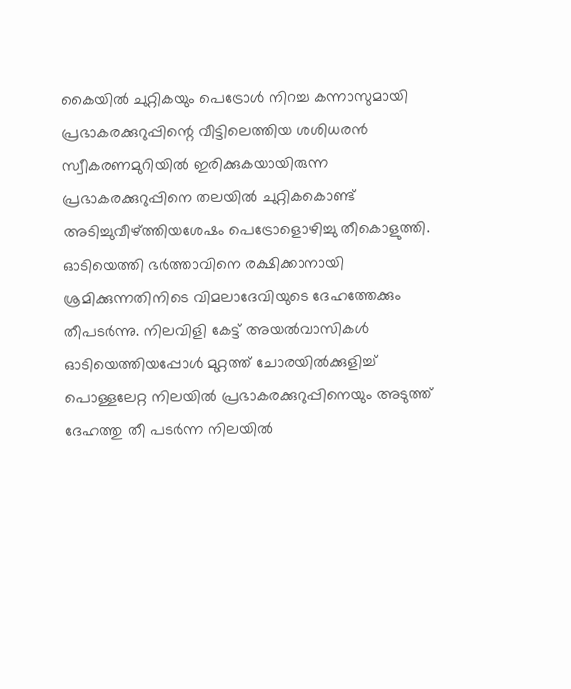കൈയില്‍ ചുറ്റികയും പെട്രോള്‍ നിറച്ച കന്നാസുമായി പ്രഭാകരക്കുറുപ്പിന്റെ വീട്ടിലെത്തിയ ശശിധരന്‍ സ്വീകരണമുറിയില്‍ ഇരിക്കുകയായിരുന്ന പ്രഭാകരക്കുറുപ്പിനെ തലയില്‍ ചുറ്റികകൊണ്ട് അടിച്ചുവീഴ്ത്തിയശേഷം പെട്രോളൊഴിച്ചു തീകൊളുത്തി. ഓടിയെത്തി ഭര്‍ത്താവിനെ രക്ഷിക്കാനായി ശ്രമിക്കുന്നതിനിടെ വിമലാദേവിയുടെ ദേഹത്തേക്കും തീപടര്‍ന്നു. നിലവിളി കേട്ട് അയല്‍വാസികള്‍ ഓടിയെത്തിയപ്പോള്‍ മുറ്റത്ത് ചോരയില്‍ക്കുളിച്ച് പൊള്ളലേറ്റ നിലയില്‍ പ്രഭാകരക്കുറുപ്പിനെയും അടുത്ത് ദേഹത്തു തീ പടര്‍ന്ന നിലയില്‍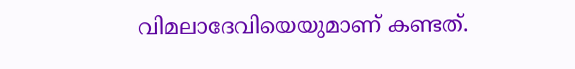വിമലാദേവിയെയുമാണ് കണ്ടത്.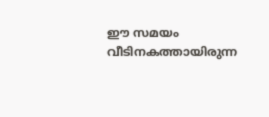ഈ സമയം വീടിനകത്തായിരുന്ന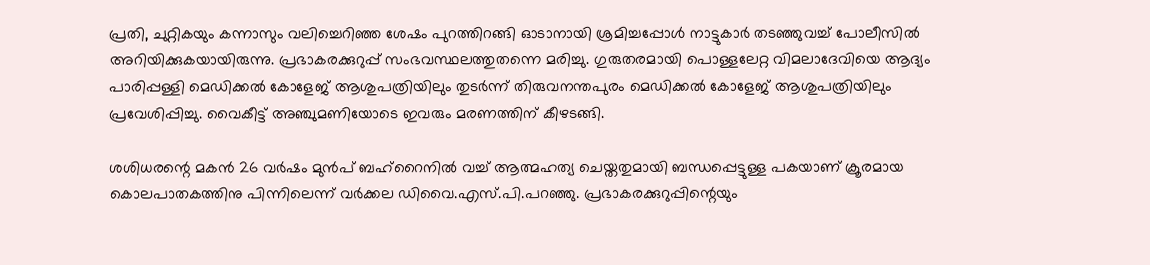പ്രതി, ചുറ്റികയും കന്നാസും വലിച്ചെറിഞ്ഞ ശേഷം പുറത്തിറങ്ങി ഓടാനായി ശ്രമിച്ചപ്പോള്‍ നാട്ടുകാര്‍ തടഞ്ഞുവച്ച് പോലീസില്‍ അറിയിക്കുകയായിരുന്നു. പ്രഭാകരക്കുറുപ്പ് സംഭവസ്ഥലത്തുതന്നെ മരിച്ചു. ഗുരുതരമായി പൊള്ളലേറ്റ വിമലാദേവിയെ ആദ്യം പാരിപ്പള്ളി മെഡിക്കല്‍ കോളേജ് ആശുപത്രിയിലും തുടര്‍ന്ന് തിരുവനന്തപുരം മെഡിക്കല്‍ കോളേജ് ആശുപത്രിയിലും പ്രവേശിപ്പിച്ചു. വൈകീട്ട് അഞ്ചുമണിയോടെ ഇവരും മരണത്തിന് കീഴടങ്ങി.

ശശിധരന്റെ മകന്‍ 26 വര്‍ഷം മുന്‍പ് ബഹ്‌റൈനില്‍ വച്ച് ആത്മഹത്യ ചെയ്തതുമായി ബന്ധപ്പെട്ടുള്ള പകയാണ് ക്രൂരമായ കൊലപാതകത്തിനു പിന്നിലെന്ന് വര്‍ക്കല ഡിവൈ.എസ്.പി.പറഞ്ഞു. പ്രഭാകരക്കുറുപ്പിന്റെയും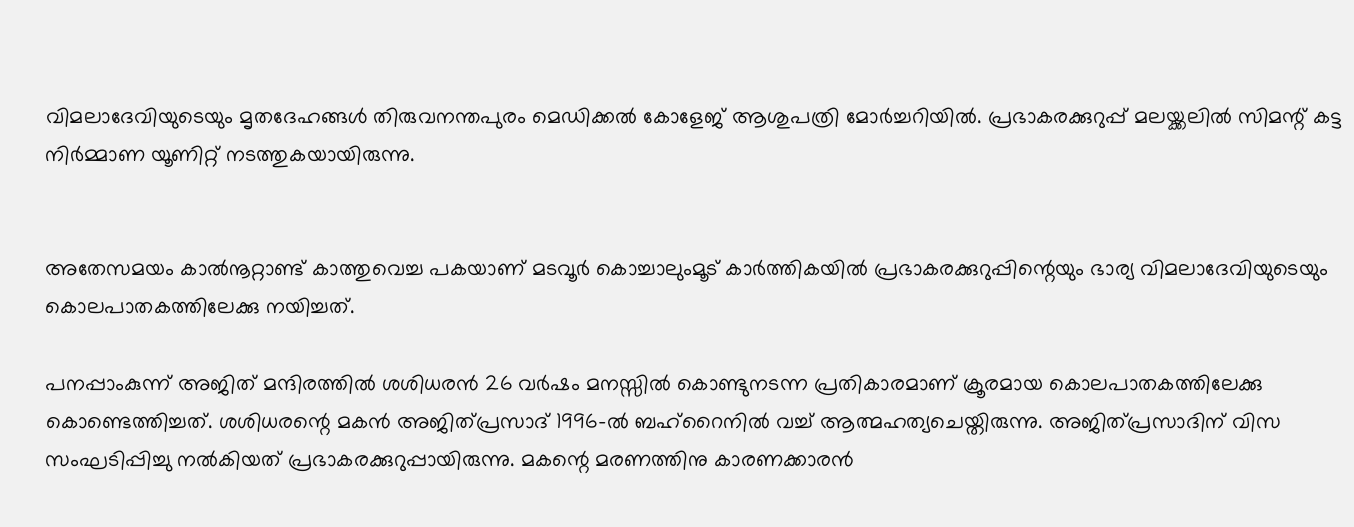വിമലാദേവിയുടെയും മൃതദേഹങ്ങള്‍ തിരുവനന്തപുരം മെഡിക്കല്‍ കോളേജ് ആശുപത്രി മോര്‍ച്ചറിയില്‍. പ്രഭാകരക്കുറുപ്പ് മലയ്ക്കലില്‍ സിമന്റ് കട്ട നിര്‍മ്മാണ യൂണിറ്റ് നടത്തുകയായിരുന്നു.


അതേസമയം കാല്‍നൂറ്റാണ്ട് കാത്തുവെച്ച പകയാണ് മടവൂര്‍ കൊച്ചാലുംമൂട് കാര്‍ത്തികയില്‍ പ്രഭാകരക്കുറുപ്പിന്റെയും ഭാര്യ വിമലാദേവിയുടെയും കൊലപാതകത്തിലേക്കു നയിച്ചത്.

പനപ്പാംകുന്ന് അജിത് മന്ദിരത്തില്‍ ശശിധരന്‍ 26 വര്‍ഷം മനസ്സില്‍ കൊണ്ടുനടന്ന പ്രതികാരമാണ് ക്രൂരമായ കൊലപാതകത്തിലേക്കു കൊണ്ടെത്തിച്ചത്. ശശിധരന്റെ മകന്‍ അജിത്പ്രസാദ് 1996-ല്‍ ബഹ്‌റൈനില്‍ വച്ച് ആത്മഹത്യചെയ്തിരുന്നു. അജിത്പ്രസാദിന് വിസ സംഘടിപ്പിച്ചു നല്‍കിയത് പ്രഭാകരക്കുറുപ്പായിരുന്നു. മകന്റെ മരണത്തിനു കാരണക്കാരന്‍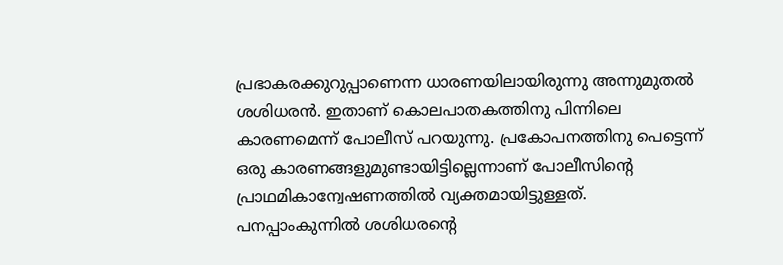പ്രഭാകരക്കുറുപ്പാണെന്ന ധാരണയിലായിരുന്നു അന്നുമുതല്‍ ശശിധരന്‍. ഇതാണ് കൊലപാതകത്തിനു പിന്നിലെ കാരണമെന്ന് പോലീസ് പറയുന്നു. പ്രകോപനത്തിനു പെട്ടെന്ന് ഒരു കാരണങ്ങളുമുണ്ടായിട്ടില്ലെന്നാണ് പോലീസിന്റെ പ്രാഥമികാന്വേഷണത്തില്‍ വ്യക്തമായിട്ടുള്ളത്. പനപ്പാംകുന്നില്‍ ശശിധരന്റെ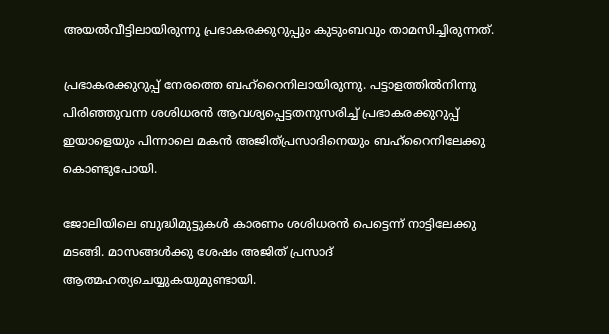അയല്‍വീട്ടിലായിരുന്നു പ്രഭാകരക്കുറുപ്പും കുടുംബവും താമസിച്ചിരുന്നത്.

പ്രഭാകരക്കുറുപ്പ് നേരത്തെ ബഹ്‌റൈനിലായിരുന്നു. പട്ടാളത്തില്‍നിന്നു പിരിഞ്ഞുവന്ന ശശിധരന്‍ ആവശ്യപ്പെട്ടതനുസരിച്ച് പ്രഭാകരക്കുറുപ്പ് ഇയാളെയും പിന്നാലെ മകന്‍ അജിത്പ്രസാദിനെയും ബഹ്‌റൈനിലേക്കു കൊണ്ടുപോയി.

ജോലിയിലെ ബുദ്ധിമുട്ടുകള്‍ കാരണം ശശിധരന്‍ പെട്ടെന്ന് നാട്ടിലേക്കു മടങ്ങി. മാസങ്ങള്‍ക്കു ശേഷം അജിത് പ്രസാദ് ആത്മഹത്യചെയ്യുകയുമുണ്ടായി.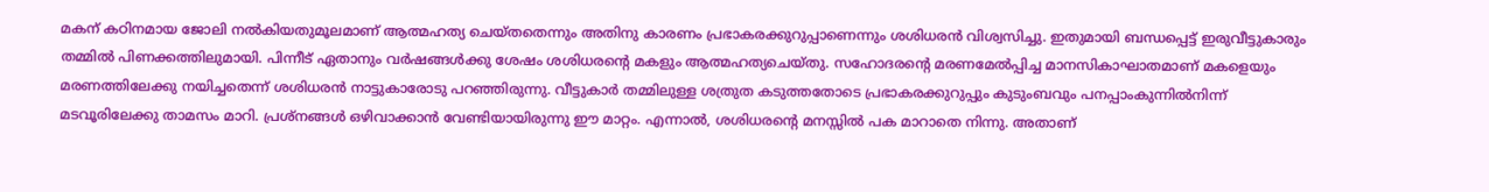മകന് കഠിനമായ ജോലി നല്‍കിയതുമൂലമാണ് ആത്മഹത്യ ചെയ്തതെന്നും അതിനു കാരണം പ്രഭാകരക്കുറുപ്പാണെന്നും ശശിധരന്‍ വിശ്വസിച്ചു. ഇതുമായി ബന്ധപ്പെട്ട് ഇരുവീട്ടുകാരും തമ്മില്‍ പിണക്കത്തിലുമായി. പിന്നീട് ഏതാനും വര്‍ഷങ്ങള്‍ക്കു ശേഷം ശശിധരന്റെ മകളും ആത്മഹത്യചെയ്തു. സഹോദരന്റെ മരണമേല്‍പ്പിച്ച മാനസികാഘാതമാണ് മകളെയും മരണത്തിലേക്കു നയിച്ചതെന്ന് ശശിധരന്‍ നാട്ടുകാരോടു പറഞ്ഞിരുന്നു. വീട്ടുകാര്‍ തമ്മിലുള്ള ശത്രുത കടുത്തതോടെ പ്രഭാകരക്കുറുപ്പും കുടുംബവും പനപ്പാംകുന്നില്‍നിന്ന് മടവൂരിലേക്കു താമസം മാറി. പ്രശ്‌നങ്ങള്‍ ഒഴിവാക്കാന്‍ വേണ്ടിയായിരുന്നു ഈ മാറ്റം. എന്നാല്‍, ശശിധരന്റെ മനസ്സില്‍ പക മാറാതെ നിന്നു. അതാണ്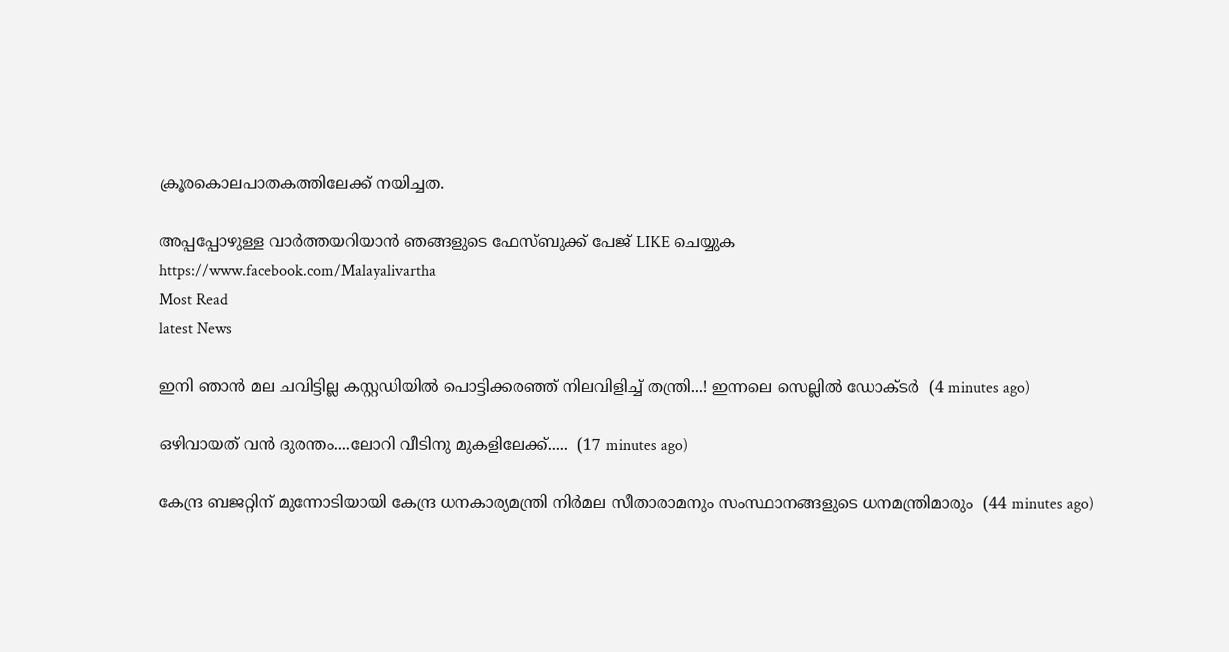ക്രൂരകൊലപാതകത്തിലേക്ക് നയിച്ചത.

അപ്പപ്പോഴുള്ള വാര്‍ത്തയറിയാന്‍ ഞങ്ങളുടെ ഫേസ്‌ബുക്ക്‌ പേജ് LIKE ചെയ്യുക
https://www.facebook.com/Malayalivartha
Most Read
latest News

ഇനി ഞാൻ മല ചവിട്ടില്ല കസ്റ്റഡിയിൽ പൊട്ടിക്കരഞ്ഞ് നിലവിളിച്ച് തന്ത്രി...! ഇന്നലെ സെല്ലിൽ ഡോക്ടർ  (4 minutes ago)

ഒഴിവായത് വൻ ദുരന്തം....ലോറി വീടിനു മുകളിലേക്ക്.....  (17 minutes ago)

കേന്ദ്ര ബജറ്റിന് മുന്നോടിയായി കേന്ദ്ര ധനകാര്യമന്ത്രി നിർമല സീതാരാമനും സംസ്ഥാനങ്ങളുടെ ധനമന്ത്രിമാരും  (44 minutes ago)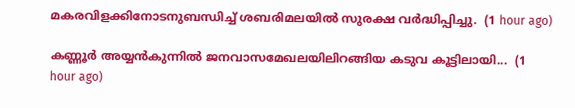മകരവിളക്കിനോടനുബന്ധിച്ച് ശബരിമലയില്‍ സുരക്ഷ വര്‍ദ്ധിപ്പിച്ചു.  (1 hour ago)

കണ്ണൂർ അയ്യന്‍കുന്നില്‍ ജനവാസമേഖലയിലിറങ്ങിയ കടുവ കൂട്ടിലായി...  (1 hour ago)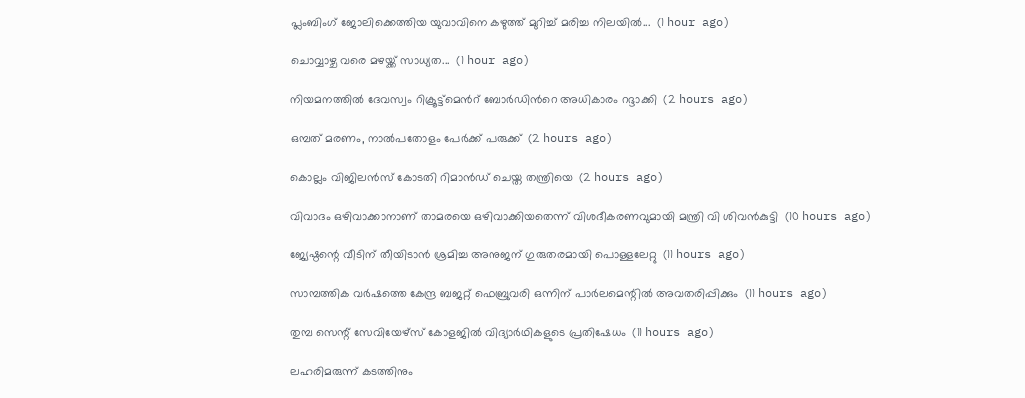പ്ലംബിംഗ് ജോലിക്കെത്തിയ യുവാവിനെ കഴുത്ത് മുറിച്ച് മരിച്ച നിലയിൽ...  (1 hour ago)

ചൊവ്വാഴ്ച വരെ മഴയ്ക്ക് സാധ്യത...  (1 hour ago)

നിയമനത്തിൽ ദേവസ്വം റിക്രൂട്ട്മെൻറ് ബോർഡിൻറെ അധികാരം റദ്ദാക്കി  (2 hours ago)

ഒമ്പത് മരണം, നാൽപതോളം പേർക്ക് പരുക്ക്  (2 hours ago)

കൊല്ലം വിജിലന്‍സ് കോടതി റിമാന്‍ഡ് ചെയ്ത തന്ത്രിയെ  (2 hours ago)

വിവാദം ഒഴിവാക്കാനാണ് താമരയെ ഒഴിവാക്കിയതെന്ന് വിശദീകരണവുമായി മന്ത്രി വി ശിവന്‍കുട്ടി  (10 hours ago)

ജ്യേഷ്ഠന്റെ വീടിന് തീയിടാന്‍ ശ്രമിച്ച അനുജന് ഗുരുതരമായി പൊള്ളലേറ്റു  (11 hours ago)

സാമ്പത്തിക വര്‍ഷത്തെ കേന്ദ്ര ബജറ്റ് ഫെബ്രുവരി ഒന്നിന് പാര്‍ലമെന്റില്‍ അവതരിപ്പിക്കും  (11 hours ago)

തുമ്പ സെന്റ് സേവിയേഴ്‌സ് കോളജില്‍ വിദ്യാര്‍ഥികളുടെ പ്രതിഷേധം  (11 hours ago)

ലഹരിമരുന്ന് കടത്തിനും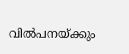വില്‍പനയ്ക്കും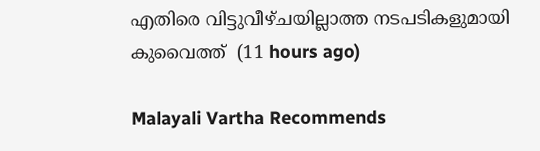എതിരെ വിട്ടുവീഴ്ചയില്ലാത്ത നടപടികളുമായി കുവൈത്ത്  (11 hours ago)

Malayali Vartha Recommends